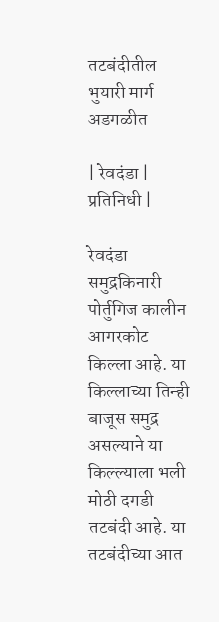तटबंदीतील भुयारी मार्ग अडगळीत

| रेवदंडा | प्रतिनिधी |

रेवदंडा समुद्रकिनारी पोर्तुगिज कालीन आगरकोट किल्ला आहे. या किल्लाच्या तिन्ही बाजूस समुद्र असल्याने या किल्ल्याला भली मोठी दगडी तटबंदी आहे. या तटबंदीच्या आत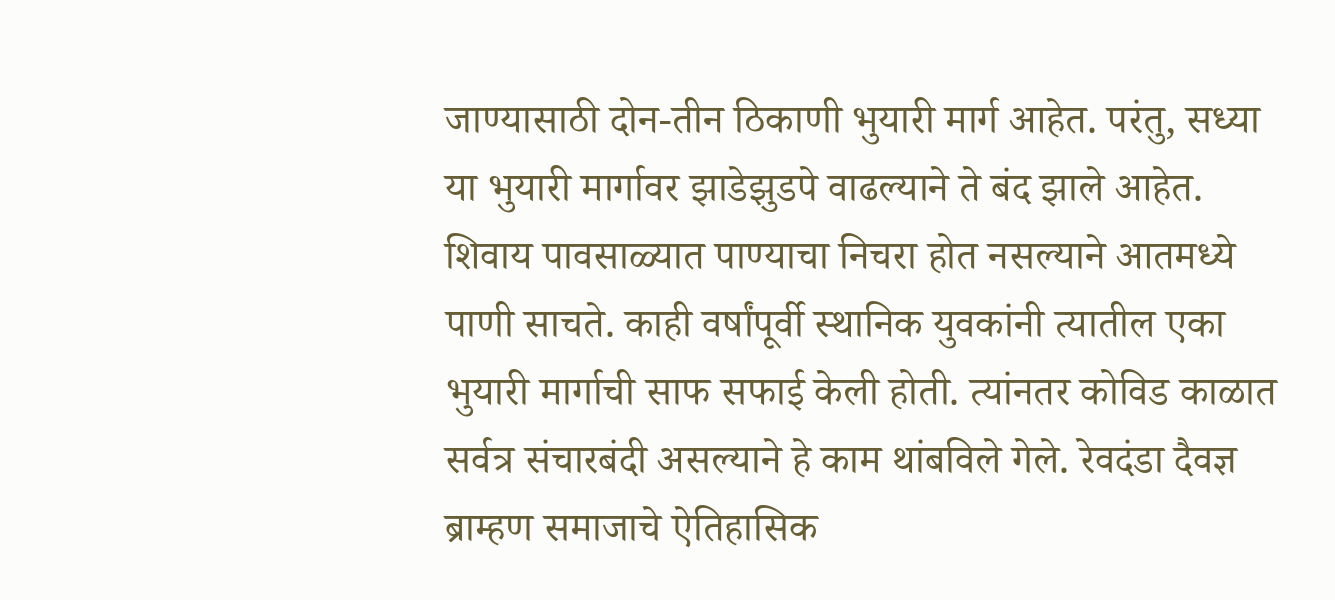जाण्यासाठी दोन-तीन ठिकाणी भुयारी मार्ग आहेत. परंतु, सध्या या भुयारी मार्गावर झाडेझुडपे वाढल्याने ते बंद झाले आहेत. शिवाय पावसाळ्यात पाण्याचा निचरा होत नसल्याने आतमध्ये पाणी साचते. काही वर्षांपूर्वी स्थानिक युवकांनी त्यातील एका भुयारी मार्गाची साफ सफाई केली होती. त्यांनतर कोविड काळात सर्वत्र संचारबंदी असल्याने हे काम थांबविले गेले. रेवदंडा दैवज्ञ ब्राम्हण समाजाचे ऐतिहासिक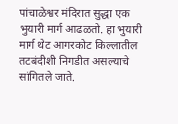पांचाळेश्वर मंदिरात सुद्धा एक भुयारी मार्ग आढळतो. हा भुयारी मार्ग थेट आगरकोट किल्लातील तटबंदीशी निगडीत असल्याचे सांगितले जाते.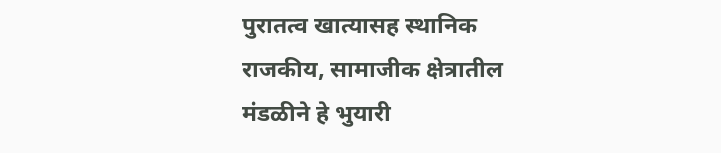पुरातत्व खात्यासह स्थानिक राजकीय, सामाजीक क्षेत्रातील मंडळीने हे भुयारी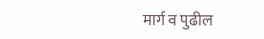मार्ग व पुढील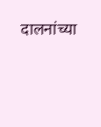दालनांच्या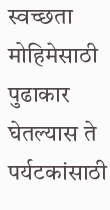स्वच्छता मोहिमेसाठी पुढाकार घेतल्यास ते पर्यटकांसाठी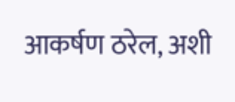आकर्षण ठरेल, अशी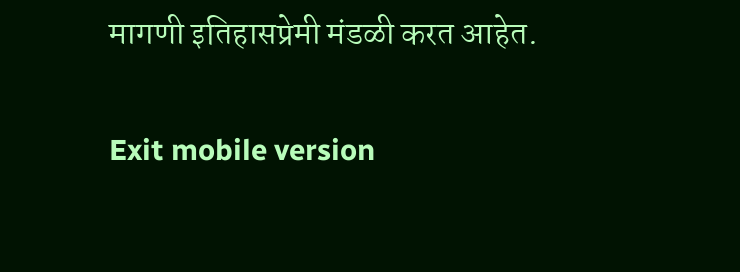मागणी इतिहासप्रेमी मंडळी करत आहेत.

Exit mobile version